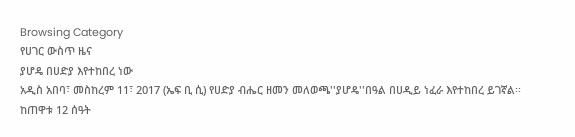Browsing Category
የሀገር ውስጥ ዜና
ያሆዴ በሀድያ እየተከበረ ነው
አዲስ አበባ፣ መስከረም 11፣ 2017 (ኤፍ ቢ ሲ) የሀድያ ብሔር ዘመን መለወጫ''ያሆዴ''በዓል በሀዲይ ነፈራ እየተከበረ ይገኛል፡፡
ከጠዋቱ 12 ሰዓት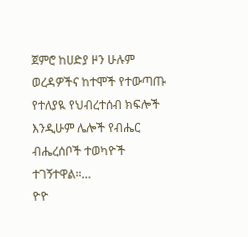ጀምሮ ከሀድያ ዞን ሁሉም ወረዳዎችና ከተሞች የተውጣጡ የተለያዪ የህብረተሰብ ክፍሎች እንዲሁም ሌሎች የብሔር ብሔረሰቦች ተወካዮች ተገኝተዋል።…
ዮዮ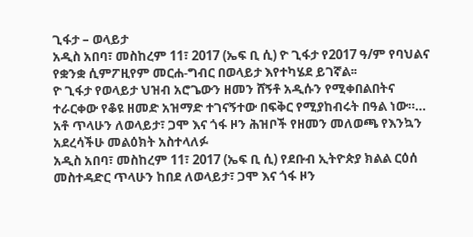ጊፋታ – ወላይታ
አዲስ አበባ፣ መስከረም 11፣ 2017 (ኤፍ ቢ ሲ) ዮ ጊፋታ የ2017 ዓ/ም የባህልና የቋንቋ ሲምፖዚየም መርሐ-ግብር በወላይታ እየተካሄደ ይገኛል፡፡
ዮ ጊፋታ የወላይታ ህዝብ አሮጌውን ዘመን ሸኝቶ አዲሱን የሚቀበልበትና ተራርቀው የቆዩ ዘመድ አዝማድ ተገናኝተው በፍቅር የሚያከብሩት በዓል ነው።…
አቶ ጥላሁን ለወላይታ፣ ጋሞ እና ጎፋ ዞን ሕዝቦች የዘመን መለወጫ የእንኳን አደረሳችሁ መልዕክት አስተላለፉ
አዲስ አበባ፣ መስከረም 11፣ 2017 (ኤፍ ቢ ሲ) የደቡብ ኢትዮጵያ ክልል ርዕሰ መስተዳድር ጥላሁን ከበደ ለወላይታ፣ ጋሞ እና ጎፋ ዞን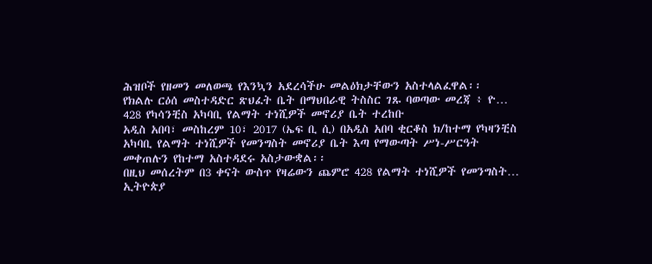ሕዝቦች የዘመን መለወጫ የእንኳን አደረሳችሁ መልዕክታቸውን አስተላልፈዋል፡፡
የክልሉ ርዕሰ መስተዳድር ጽህፈት ቤት በማህበራዊ ትስስር ገጹ ባወጣው መረጃ ፥ ዮ…
428 የካሳንቺስ አካባቢ የልማት ተነሺዎች መኖሪያ ቤት ተረከቡ
አዲስ አበባ፣ መስከረም 10፣ 2017 (ኤፍ ቢ ሲ) በአዲስ አበባ ቂርቆስ ክ/ከተማ የካዛንቺስ አካባቢ የልማት ተነሺዎች የመንግስት መኖሪያ ቤት እጣ የማውጣት ሥነ-ሥርዓት መቀጠሉን የከተማ አስተዳደሩ አስታውቋል፡፡
በዚህ መሰረትም በ3 ቀናት ውስጥ የዛሬውን ጨምሮ 428 የልማት ተነሺዎች የመንግስት…
ኢትዮጵያ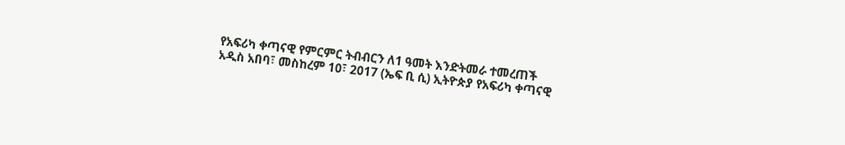የአፍሪካ ቀጣናዊ የምርምር ትብብርን ለ1 ዓመት እንድትመራ ተመረጠች
አዲስ አበባ፣ መስከረም 10፣ 2017 (ኤፍ ቢ ሲ) ኢትዮጵያ የአፍሪካ ቀጣናዊ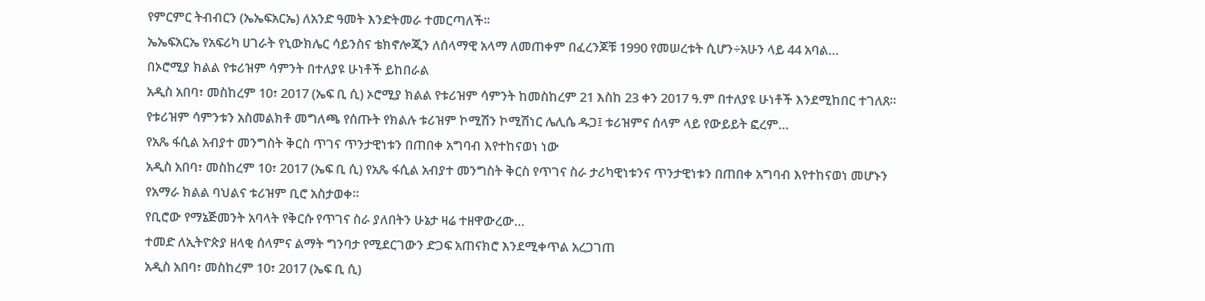የምርምር ትብብርን (ኤኤፍአርኤ) ለአንድ ዓመት እንድትመራ ተመርጣለች፡፡
ኤኤፍአርኤ የአፍሪካ ሀገራት የኒውክሌር ሳይንስና ቴክኖሎጂን ለሰላማዊ አላማ ለመጠቀም በፈረንጆቹ 1990 የመሠረቱት ሲሆን÷አሁን ላይ 44 አባል…
በኦሮሚያ ክልል የቱሪዝም ሳምንት በተለያዩ ሁነቶች ይከበራል
አዲስ አበባ፣ መስከረም 10፣ 2017 (ኤፍ ቢ ሲ) ኦሮሚያ ክልል የቱሪዝም ሳምንት ከመስከረም 21 እስከ 23 ቀን 2017 ዓ.ም በተለያዩ ሁነቶች እንደሚከበር ተገለጸ።
የቱሪዝም ሳምንቱን አስመልክቶ መግለጫ የሰጡት የክልሉ ቱሪዝም ኮሚሽን ኮሚሽነር ሌሊሴ ዱጋ፤ ቱሪዝምና ሰላም ላይ የውይይት ፎረም…
የአጼ ፋሲል አብያተ መንግስት ቅርስ ጥገና ጥንታዊነቱን በጠበቀ አግባብ እየተከናወነ ነው
አዲስ አበባ፣ መስከረም 10፣ 2017 (ኤፍ ቢ ሲ) የአጼ ፋሲል አብያተ መንግስት ቅርስ የጥገና ስራ ታሪካዊነቱንና ጥንታዊነቱን በጠበቀ አግባብ እየተከናወነ መሆኑን የአማራ ክልል ባህልና ቱሪዝም ቢሮ አስታወቀ።
የቢሮው የማኔጅመንት አባላት የቅርሱ የጥገና ስራ ያለበትን ሁኔታ ዛሬ ተዘዋውረው…
ተመድ ለኢትዮጵያ ዘላቂ ሰላምና ልማት ግንባታ የሚደርገውን ድጋፍ አጠናክሮ እንደሚቀጥል አረጋገጠ
አዲስ አበባ፣ መስከረም 10፣ 2017 (ኤፍ ቢ ሲ)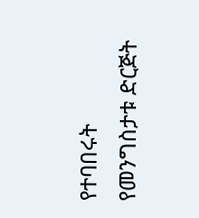የተባበሩት የመንግስታቱ ድርጅት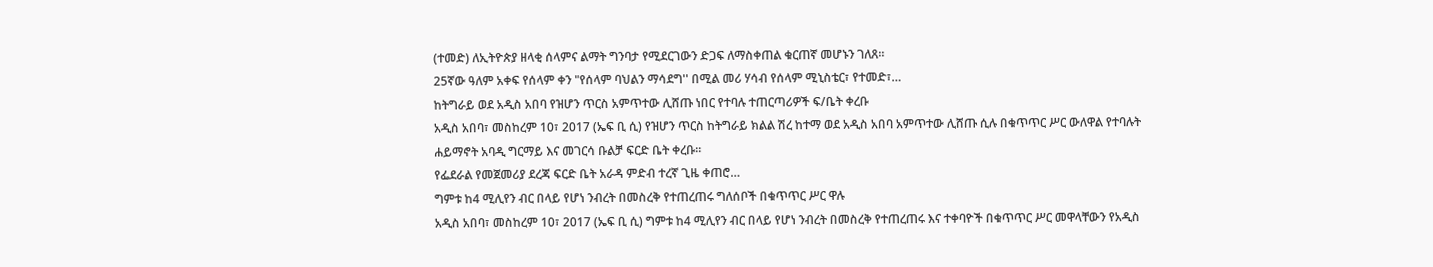(ተመድ) ለኢትዮጵያ ዘላቂ ሰላምና ልማት ግንባታ የሚደርገውን ድጋፍ ለማስቀጠል ቁርጠኛ መሆኑን ገለጸ።
25ኛው ዓለም አቀፍ የሰላም ቀን "የሰላም ባህልን ማሳደግ'' በሚል መሪ ሃሳብ የሰላም ሚኒስቴር፣ የተመድ፣…
ከትግራይ ወደ አዲስ አበባ የዝሆን ጥርስ አምጥተው ሊሸጡ ነበር የተባሉ ተጠርጣሪዎች ፍ/ቤት ቀረቡ
አዲስ አበባ፣ መስከረም 10፣ 2017 (ኤፍ ቢ ሲ) የዝሆን ጥርስ ከትግራይ ክልል ሽረ ከተማ ወደ አዲስ አበባ አምጥተው ሊሸጡ ሲሉ በቁጥጥር ሥር ውለዋል የተባሉት ሐይማኖት አባዲ ግርማይ እና መገርሳ ቡልቻ ፍርድ ቤት ቀረቡ፡፡
የፌደራል የመጀመሪያ ደረጃ ፍርድ ቤት አራዳ ምድብ ተረኛ ጊዜ ቀጠሮ…
ግምቱ ከ4 ሚሊየን ብር በላይ የሆነ ንብረት በመስረቅ የተጠረጠሩ ግለሰቦች በቁጥጥር ሥር ዋሉ
አዲስ አበባ፣ መስከረም 10፣ 2017 (ኤፍ ቢ ሲ) ግምቱ ከ4 ሚሊየን ብር በላይ የሆነ ንብረት በመስረቅ የተጠረጠሩ እና ተቀባዮች በቁጥጥር ሥር መዋላቸውን የአዲስ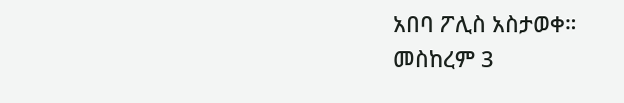አበባ ፖሊስ አስታወቀ።
መስከረም 3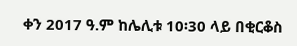ቀን 2017 ዓ.ም ከሌሊቱ 10፡30 ላይ በቂርቆስ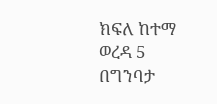ክፍለ ከተማ ወረዳ 5 በግንባታ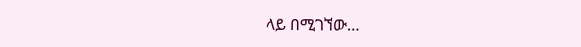ላይ በሚገኘው…